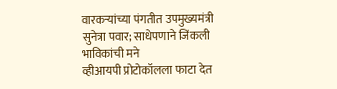वारकऱ्यांच्या पंगतीत उपमुख्यमंत्री सुनेत्रा पवार; साधेपणाने जिंकली भाविकांची मने
व्हीआयपी प्रोटोकॉलला फाटा देत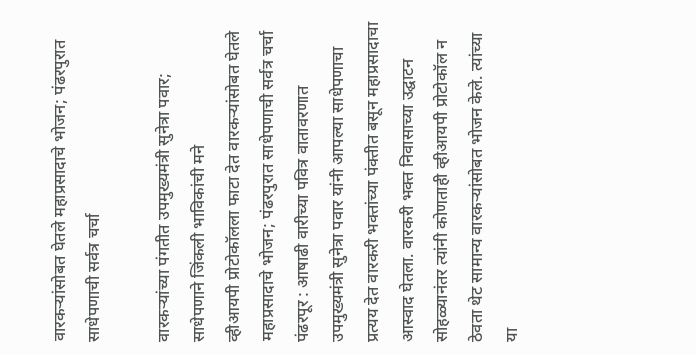वारकऱ्यांसोबत घेतले महाप्रसादाचे भोजन; पंढरपुरात साधेपणाची सर्वत्र चर्चा

वारकऱ्यांच्या पंगतीत उपमुख्यमंत्री सुनेत्रा पवार; साधेपणाने जिंकली भाविकांची मने
व्हीआयपी प्रोटोकॉलला फाटा देत वारकऱ्यांसोबत घेतले महाप्रसादाचे भोजन; पंढरपुरात साधेपणाची सर्वत्र चर्चा
पंढरपूर : आषाढी वारीच्या पवित्र वातावरणात उपमुख्यमंत्री सुनेत्रा पवार यांनी आपल्या साधेपणाचा प्रत्यय देत वारकरी भक्तांच्या पंक्तीत बसून महाप्रसादाचा आस्वाद घेतला. वारकरी भक्त निवासाच्या उद्घाटन सोहळ्यानंतर त्यांनी कोणताही व्हीआयपी प्रोटोकॉल न ठेवता थेट सामान्य वारकऱ्यांसोबत भोजन केले. त्यांच्या या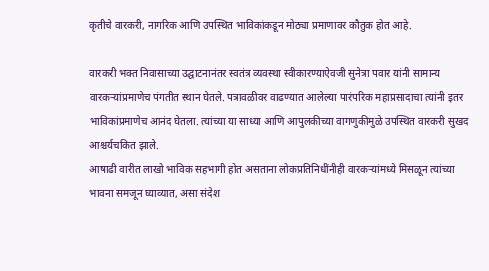कृतीचे वारकरी, नागरिक आणि उपस्थित भाविकांकडून मोठ्या प्रमाणावर कौतुक होत आहे.

वारकरी भक्त निवासाच्या उद्घाटनानंतर स्वतंत्र व्यवस्था स्वीकारण्याऐवजी सुनेत्रा पवार यांनी सामान्य वारकऱ्यांप्रमाणेच पंगतीत स्थान घेतले. पत्रावळीवर वाढण्यात आलेल्या पारंपरिक महाप्रसादाचा त्यांनी इतर भाविकांप्रमाणेच आनंद घेतला. त्यांच्या या साध्या आणि आपुलकीच्या वागणुकीमुळे उपस्थित वारकरी सुखद आश्चर्यचकित झाले.
आषाढी वारीत लाखो भाविक सहभागी होत असताना लोकप्रतिनिधींनीही वारकऱ्यांमध्ये मिसळून त्यांच्या भावना समजून घ्याव्यात, असा संदेश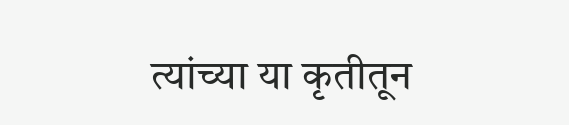त्यांच्या या कृतीतून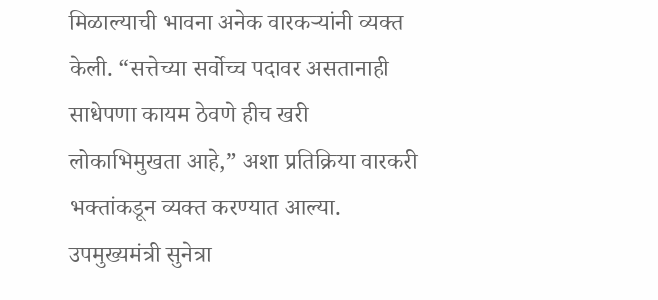मिळाल्याची भावना अनेक वारकऱ्यांनी व्यक्त केली. “सत्तेच्या सर्वोच्च पदावर असतानाही साधेपणा कायम ठेवणे हीच खरी लोकाभिमुखता आहे,” अशा प्रतिक्रिया वारकरी भक्तांकडून व्यक्त करण्यात आल्या.
उपमुख्यमंत्री सुनेत्रा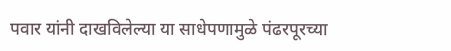पवार यांनी दाखविलेल्या या साधेपणामुळे पंढरपूरच्या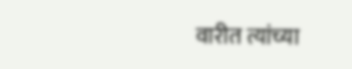वारीत त्यांच्या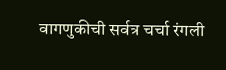वागणुकीची सर्वत्र चर्चा रंगली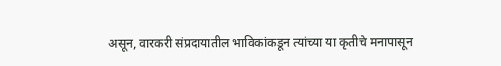असून, वारकरी संप्रदायातील भाविकांकडून त्यांच्या या कृतीचे मनापासून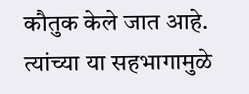कौतुक केले जात आहे. त्यांच्या या सहभागामुळे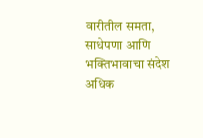वारीतील समता, साधेपणा आणि भक्तिभावाचा संदेश अधिक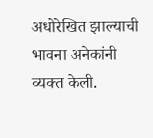अधोरेखित झाल्याची भावना अनेकांनी व्यक्त केली.